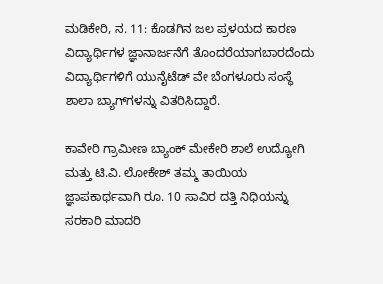ಮಡಿಕೇರಿ, ನ. 11: ಕೊಡಗಿನ ಜಲ ಪ್ರಳಯದ ಕಾರಣ ವಿದ್ಯಾರ್ಥಿಗಳ ಜ್ಞಾನಾರ್ಜನೆಗೆ ತೊಂದರೆಯಾಗಬಾರದೆಂದು ವಿದ್ಯಾರ್ಥಿಗಳಿಗೆ ಯುನೈಟೆಡ್ ವೇ ಬೆಂಗಳೂರು ಸಂಸ್ಥೆ ಶಾಲಾ ಬ್ಯಾಗ್‍ಗಳನ್ನು ವಿತರಿಸಿದ್ದಾರೆ.

ಕಾವೇರಿ ಗ್ರಾಮೀಣ ಬ್ಯಾಂಕ್ ಮೇಕೇರಿ ಶಾಲೆ ಉದ್ಯೋಗಿ ಮತ್ತು ಟಿ.ವಿ. ಲೋಕೇಶ್ ತಮ್ಮ ತಾಯಿಯ ಜ್ಞಾಪಕಾರ್ಥವಾಗಿ ರೂ. 10 ಸಾವಿರ ದತ್ತಿ ನಿಧಿಯನ್ನು ಸರಕಾರಿ ಮಾದರಿ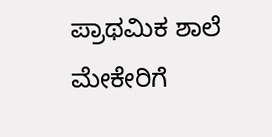ಪ್ರಾಥಮಿಕ ಶಾಲೆ ಮೇಕೇರಿಗೆ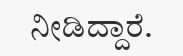ನೀಡಿದ್ದಾರೆ.